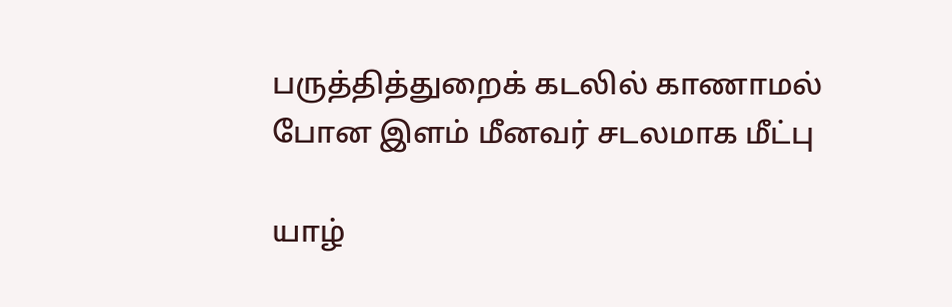பருத்தித்துறைக் கடலில் காணாமல் போன இளம் மீனவர் சடலமாக மீட்பு

யாழ்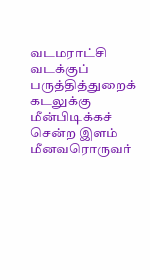வடமராட்சி வடக்குப் பருத்தித்துறைக் கடலுக்கு மீன்பிடிக்கச் சென்ற இளம் மீனவரொருவர்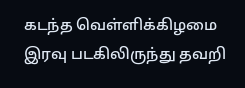கடந்த வெள்ளிக்கிழமை இரவு படகிலிருந்து தவறி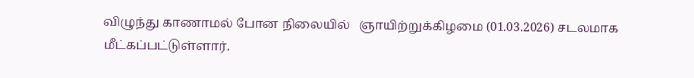விழுந்து காணாமல் போன நிலையில்   ஞாயிற்றுக்கிழமை (01.03.2026) சடலமாக மீட்கப்பட்டுள்ளார்.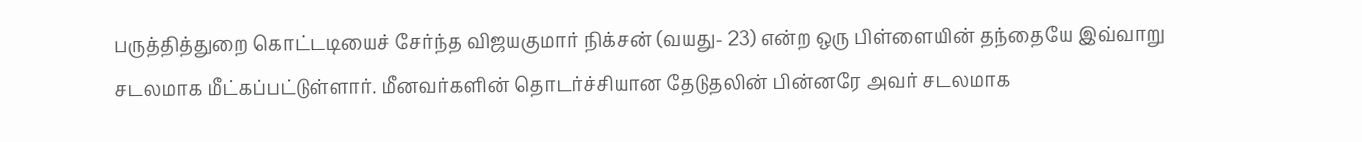பருத்தித்துறை கொட்டடியைச் சேர்ந்த விஜயகுமார் நிக்சன் (வயது- 23) என்ற ஒரு பிள்ளையின் தந்தையே இவ்வாறு சடலமாக மீட்கப்பட்டுள்ளார். மீனவர்களின் தொடர்ச்சியான தேடுதலின் பின்னரே அவர் சடலமாக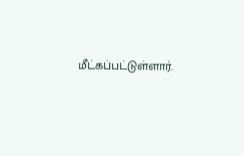மீட்கப்பட்டுள்ளார்.